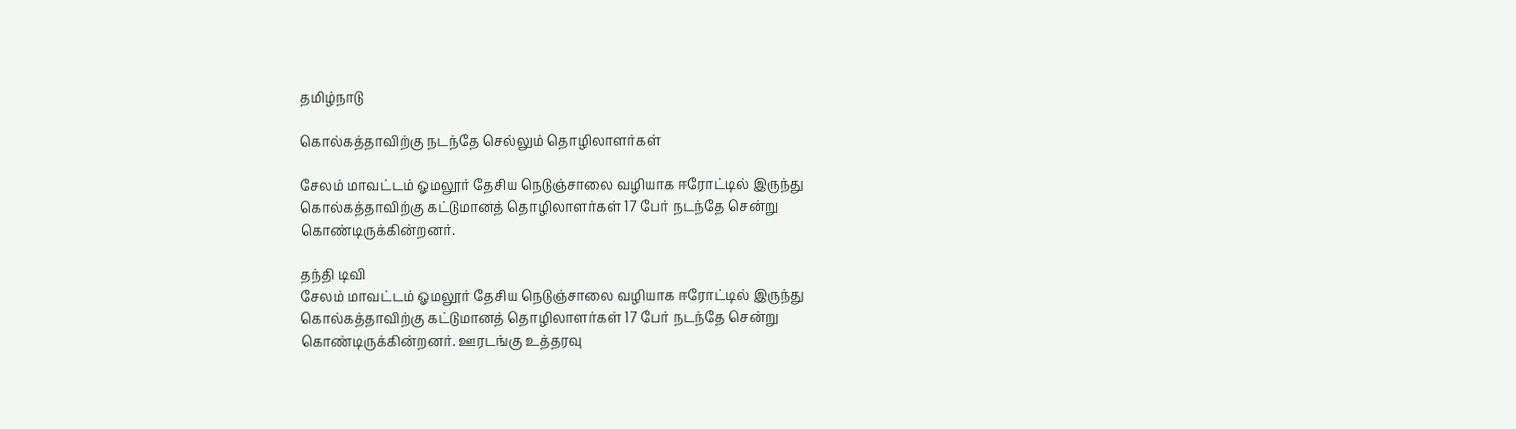தமிழ்நாடு

கொல்கத்தாவிற்கு நடந்தே செல்லும் தொழிலாளர்கள்

சேலம் மாவட்டம் ஓமலூர் தேசிய நெடுஞ்சாலை வழியாக ஈரோட்டில் இருந்து கொல்கத்தாவிற்கு கட்டுமானத் தொழிலாளர்கள் 17 பேர் நடந்தே சென்று கொண்டிருக்கின்றனர்.

தந்தி டிவி
சேலம் மாவட்டம் ஓமலூர் தேசிய நெடுஞ்சாலை வழியாக ஈரோட்டில் இருந்து கொல்கத்தாவிற்கு கட்டுமானத் தொழிலாளர்கள் 17 பேர் நடந்தே சென்று கொண்டிருக்கின்றனர். ஊரடங்கு உத்தரவு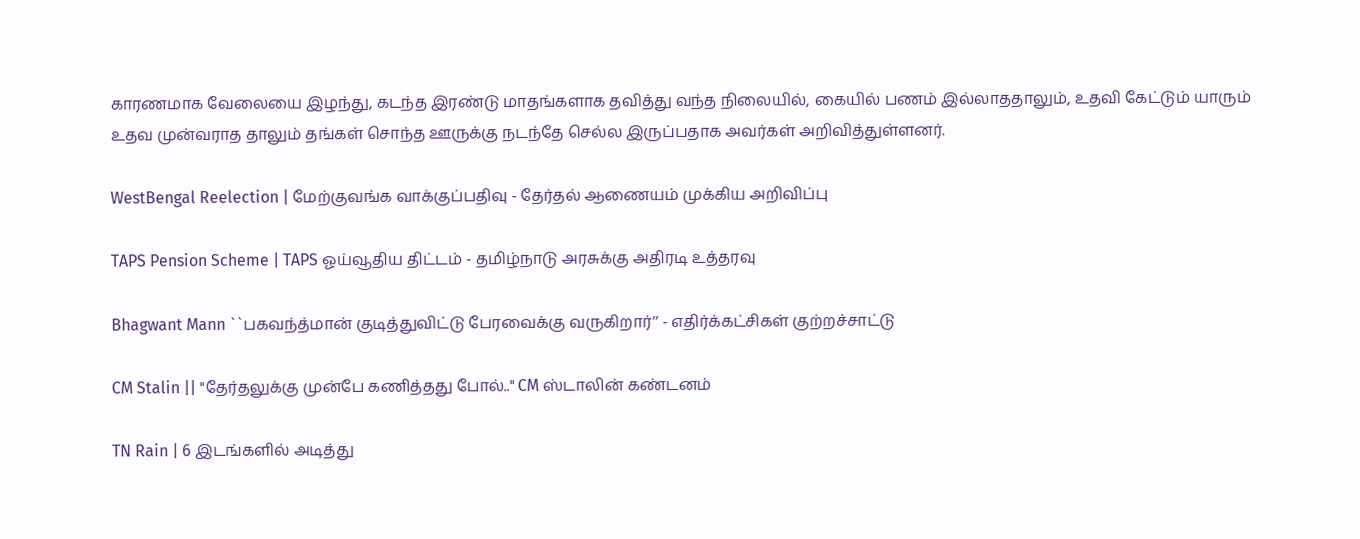காரணமாக வேலையை இழந்து, கடந்த இரண்டு மாதங்களாக தவித்து வந்த நிலையில், கையில் பணம் இல்லாததாலும், உதவி கேட்டும் யாரும் உதவ முன்வராத தாலும் தங்கள் சொந்த ஊருக்கு நடந்தே செல்ல இருப்பதாக அவர்கள் அறிவித்துள்ளனர்.

WestBengal Reelection | மேற்குவங்க வாக்குப்பதிவு - தேர்தல் ஆணையம் முக்கிய அறிவிப்பு

TAPS Pension Scheme | TAPS ஓய்வூதிய திட்டம் - தமிழ்நாடு அரசுக்கு அதிரடி உத்தரவு

Bhagwant Mann ``பகவந்த்மான் குடித்துவிட்டு பேரவைக்கு வருகிறார்’’ - எதிர்க்கட்சிகள் குற்றச்சாட்டு

CM Stalin || "தேர்தலுக்கு முன்பே கணித்தது போல்.." CM ஸ்டாலின் கண்டனம்

TN Rain | 6 இடங்களில் அடித்து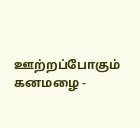ஊற்றப்போகும் கனமழை -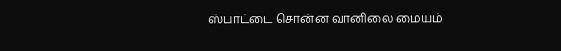ஸ்பாட்டை சொன்ன வானிலை மையம்